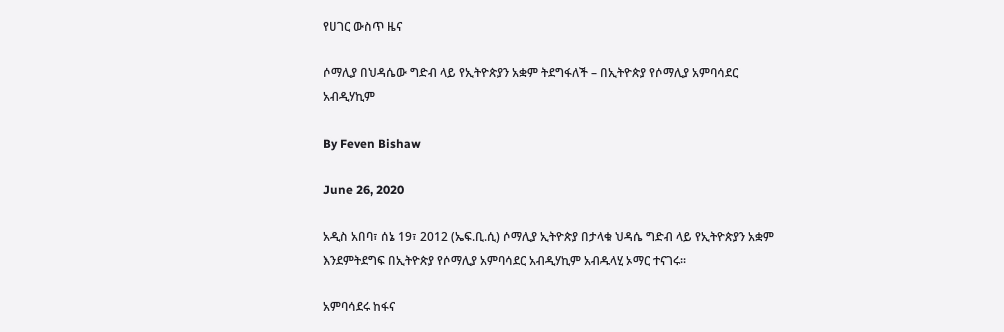የሀገር ውስጥ ዜና

ሶማሊያ በህዳሴው ግድብ ላይ የኢትዮጵያን አቋም ትደግፋለች – በኢትዮጵያ የሶማሊያ አምባሳደር አብዲሃኪም

By Feven Bishaw

June 26, 2020

አዲስ አበባ፣ ሰኔ 19፣ 2012 (ኤፍ.ቢ.ሲ) ሶማሊያ ኢትዮጵያ በታላቁ ህዳሴ ግድብ ላይ የኢትዮጵያን አቋም እንደምትደግፍ በኢትዮጵያ የሶማሊያ አምባሳደር አብዲሃኪም አብዱላሂ ኦማር ተናገሩ፡፡

አምባሳደሩ ከፋና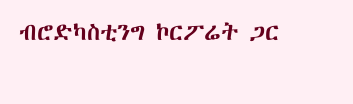ብሮድካስቲንግ ኮርፖሬት ጋር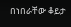በነበራቸው ቆይታ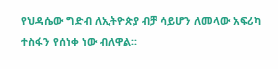የህዳሴው ግድብ ለኢትዮጵያ ብቻ ሳይሆን ለመላው አፍሪካ ተስፋን የሰነቀ ነው ብለዋል፡፡